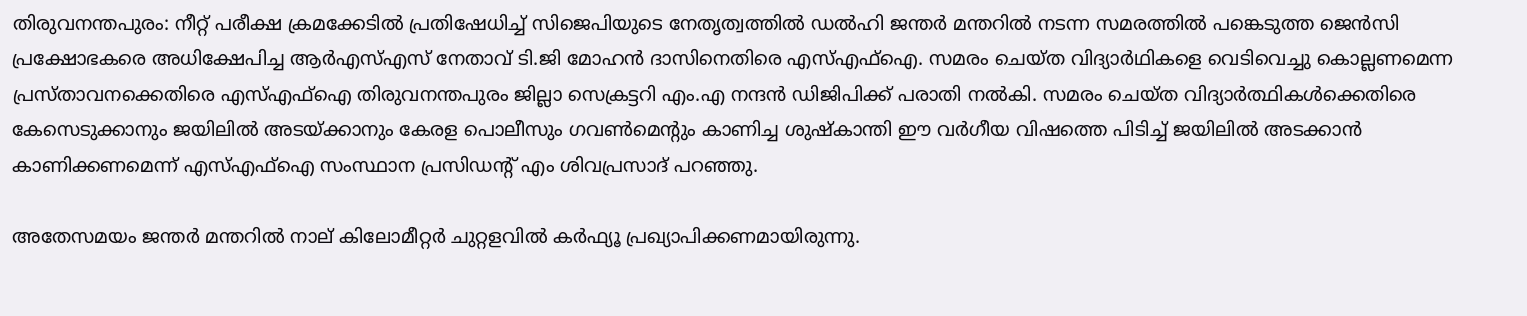തിരുവനന്തപുരം: നീറ്റ് പരീക്ഷ ക്രമക്കേടിൽ പ്രതിഷേധിച്ച് സിജെപിയുടെ നേതൃത്വത്തില്‍ ഡല്‍ഹി ജന്തർ മന്തറില്‍ നടന്ന സമരത്തില്‍ പങ്കെടുത്ത ജെൻസി പ്രക്ഷോഭകരെ അധിക്ഷേപിച്ച ആർഎസ്‌എസ് നേതാവ് ടി.ജി മോഹൻ ദാസിനെതിരെ എസ്‌എഫ്‌ഐ. സമരം ചെയ്ത വിദ്യാർഥികളെ വെടിവെച്ചു കൊല്ലണമെന്ന പ്രസ്താവനക്കെതിരെ എസ്‌എഫ്‌ഐ തിരുവനന്തപുരം ജില്ലാ സെക്രട്ടറി എം.എ നന്ദൻ ഡിജിപിക്ക്‌ പരാതി നല്‍കി. സമരം ചെയ്ത വിദ്യാർത്ഥികള്‍ക്കെതിരെ കേസെടുക്കാനും ജയിലില്‍ അടയ്ക്കാനും കേരള പൊലീസും ഗവണ്‍മെൻ്റും കാണിച്ച ശുഷ്കാന്തി ഈ വർഗീയ വിഷത്തെ പിടിച്ച്‌ ജയിലില്‍ അടക്കാൻ കാണിക്കണമെന്ന് എസ്‌എഫ്‌ഐ സംസ്ഥാന പ്രസിഡന്‍റ് എം ശിവപ്രസാദ് പറഞ്ഞു.

അതേസമയം ജന്തര്‍ മന്തറില്‍ നാല് കിലോമീറ്റര്‍ ചുറ്റളവില്‍ കര്‍ഫ്യൂ പ്രഖ്യാപിക്കണമായിരുന്നു.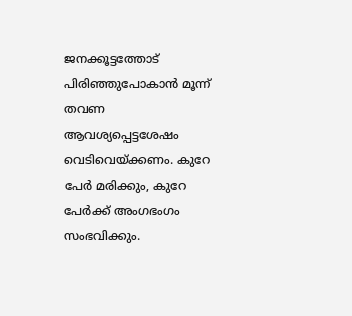ജനക്കൂട്ടത്തോട് പിരിഞ്ഞുപോകാന്‍ മൂന്ന് തവണ ആവശ്യപ്പെട്ടശേഷം വെടിവെയ്ക്കണം. കുറേ പേര്‍ മരിക്കും, കുറേ പേര്‍ക്ക് അംഗഭംഗം സംഭവിക്കും.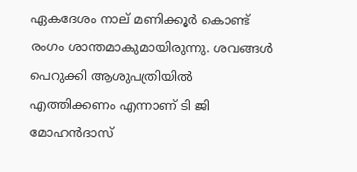ഏകദേശം നാല് മണിക്കൂര്‍ കൊണ്ട് രംഗം ശാന്തമാകുമായിരുന്നു. ശവങ്ങള്‍ പെറുക്കി ആശുപത്രിയില്‍ എത്തിക്കണം എന്നാണ് ടി ജി മോഹന്‍ദാസ്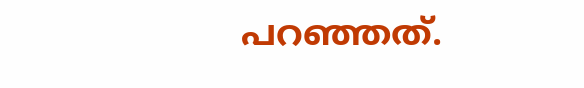പറഞ്ഞത്.